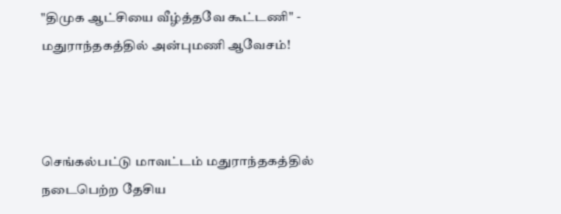"திமுக ஆட்சியை வீழ்த்தவே கூட்டணி" - மதுராந்தகத்தில் அன்புமணி ஆவேசம்!



செங்கல்பட்டு மாவட்டம் மதுராந்தகத்தில் நடைபெற்ற தேசிய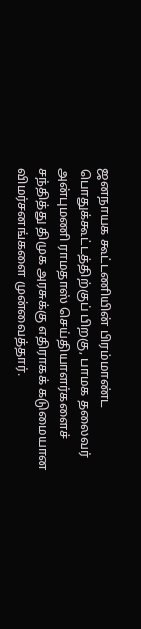ஜனநாயக கூட்டணியின் பிரம்மாண்ட பொதுக்கூட்டத்திற்குப் பிறகு, பாமக தலைவர் அன்புமணி ராமதாஸ் செய்தியாளர்களைச் சந்தித்து திமுக அரசுக்கு எதிராகக் கடுமையான விமர்சனங்களை முன்வைத்தார்.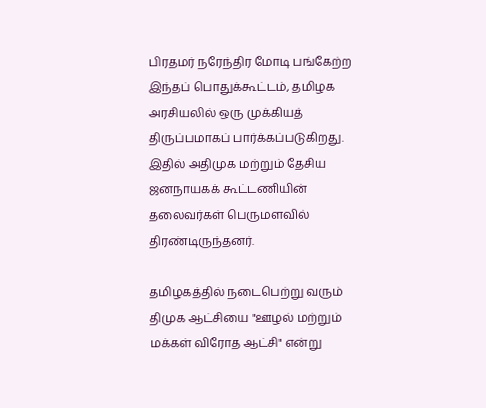பிரதமர் நரேந்திர மோடி பங்கேற்ற இந்தப் பொதுக்கூட்டம், தமிழக அரசியலில் ஒரு முக்கியத் திருப்பமாகப் பார்க்கப்படுகிறது. இதில் அதிமுக மற்றும் தேசிய ஜனநாயகக் கூட்டணியின் தலைவர்கள் பெருமளவில் திரண்டிருந்தனர்.

தமிழகத்தில் நடைபெற்று வரும் திமுக ஆட்சியை "ஊழல் மற்றும் மக்கள் விரோத ஆட்சி" என்று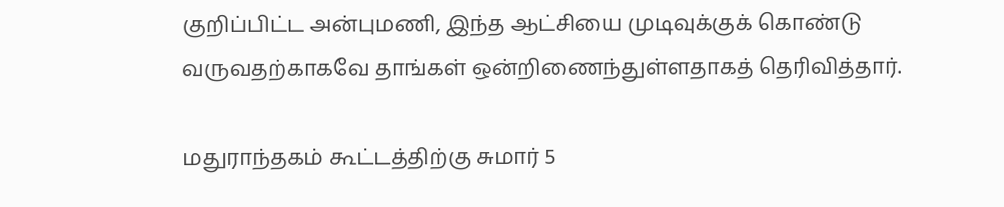குறிப்பிட்ட அன்புமணி, இந்த ஆட்சியை முடிவுக்குக் கொண்டு வருவதற்காகவே தாங்கள் ஒன்றிணைந்துள்ளதாகத் தெரிவித்தார்.

மதுராந்தகம் கூட்டத்திற்கு சுமார் 5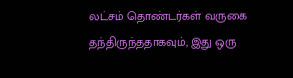லட்சம் தொண்டர்கள் வருகை தந்திருந்ததாகவும், இது ஒரு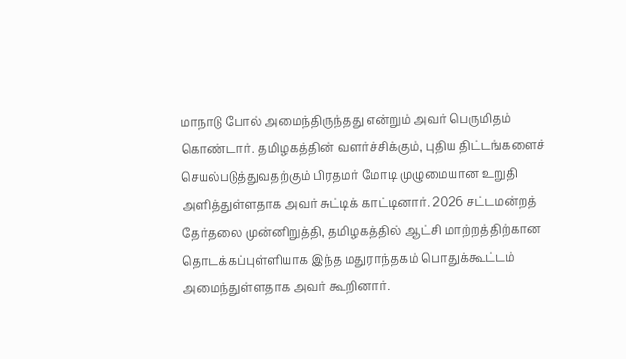மாநாடு போல் அமைந்திருந்தது என்றும் அவர் பெருமிதம் கொண்டார். தமிழகத்தின் வளர்ச்சிக்கும், புதிய திட்டங்களைச் செயல்படுத்துவதற்கும் பிரதமர் மோடி முழுமையான உறுதி அளித்துள்ளதாக அவர் சுட்டிக் காட்டினார். 2026 சட்டமன்றத் தேர்தலை முன்னிறுத்தி, தமிழகத்தில் ஆட்சி மாற்றத்திற்கான தொடக்கப்புள்ளியாக இந்த மதுராந்தகம் பொதுக்கூட்டம் அமைந்துள்ளதாக அவர் கூறினார்.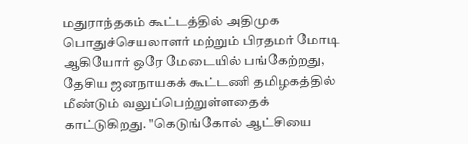மதுராந்தகம் கூட்டத்தில் அதிமுக பொதுச்செயலாளர் மற்றும் பிரதமர் மோடி ஆகியோர் ஒரே மேடையில் பங்கேற்றது, தேசிய ஜனநாயகக் கூட்டணி தமிழகத்தில் மீண்டும் வலுப்பெற்றுள்ளதைக் காட்டுகிறது. "கெடுங்கோல் ஆட்சியை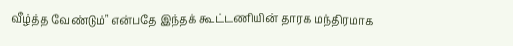வீழ்த்த வேண்டும்" என்பதே இந்தக் கூட்டணியின் தாரக மந்திரமாக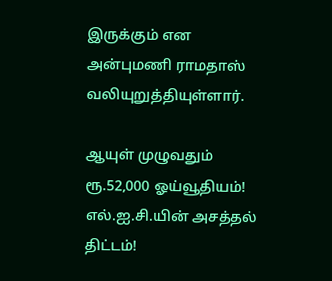இருக்கும் என அன்புமணி ராமதாஸ் வலியுறுத்தியுள்ளார்.

ஆயுள் முழுவதும் ரூ.52,000 ஓய்வூதியம்! எல்.ஐ.சி.யின் அசத்தல் திட்டம்!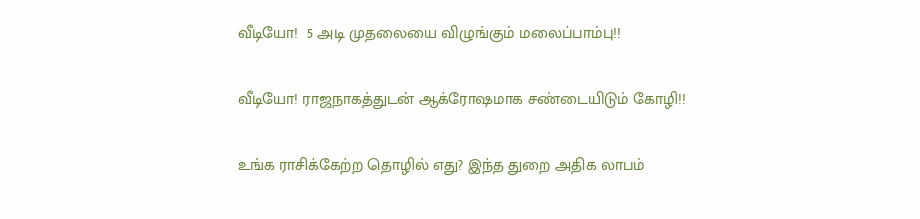வீடியோ!  5 அடி முதலையை விழுங்கும் மலைப்பாம்பு!!

வீடியோ! ராஜநாகத்துடன் ஆக்ரோஷமாக சண்டையிடும் கோழி!!

உங்க ராசிக்கேற்ற தொழில் எது? இந்த துறை அதிக லாபம்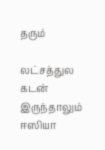தரும்

லட்சத்துல கடன் இருந்தாலும் ஈஸியா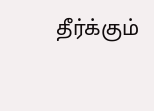தீர்க்கும்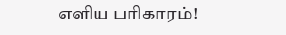எளிய பரிகாரம்!